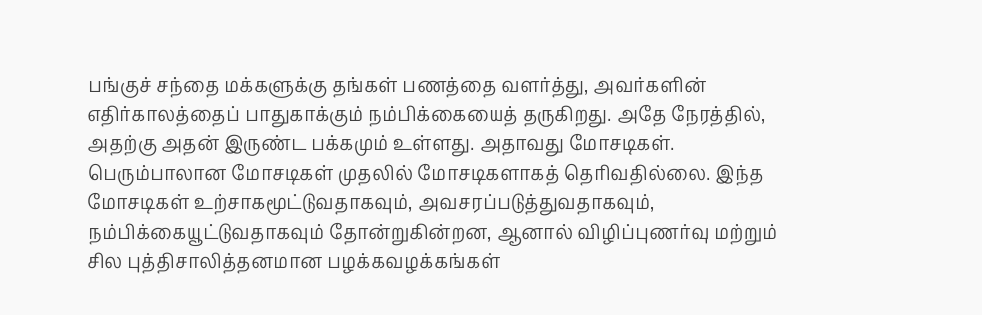பங்குச் சந்தை மக்களுக்கு தங்கள் பணத்தை வளர்த்து, அவர்களின் எதிர்காலத்தைப் பாதுகாக்கும் நம்பிக்கையைத் தருகிறது. அதே நேரத்தில், அதற்கு அதன் இருண்ட பக்கமும் உள்ளது. அதாவது மோசடிகள். பெரும்பாலான மோசடிகள் முதலில் மோசடிகளாகத் தெரிவதில்லை. இந்த மோசடிகள் உற்சாகமூட்டுவதாகவும், அவசரப்படுத்துவதாகவும், நம்பிக்கையூட்டுவதாகவும் தோன்றுகின்றன, ஆனால் விழிப்புணர்வு மற்றும் சில புத்திசாலித்தனமான பழக்கவழக்கங்கள்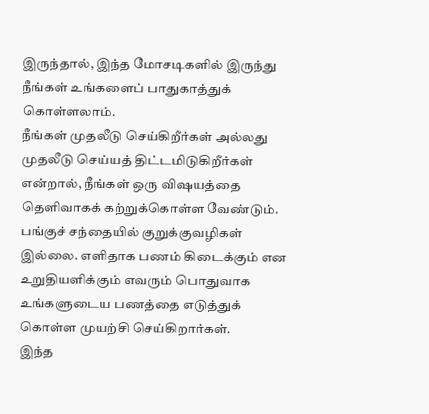இருந்தால், இந்த மோசடிகளில் இருந்து நீங்கள் உங்களைப் பாதுகாத்துக் கொள்ளலாம்.
நீங்கள் முதலீடு செய்கிறீர்கள் அல்லது முதலீடு செய்யத் திட்டமிடுகிறீர்கள் என்றால், நீங்கள் ஒரு விஷயத்தை தெளிவாகக் கற்றுக்கொள்ள வேண்டும். பங்குச் சந்தையில் குறுக்குவழிகள் இல்லை. எளிதாக பணம் கிடைக்கும் என உறுதியளிக்கும் எவரும் பொதுவாக உங்களுடைய பணத்தை எடுத்துக் கொள்ள முயற்சி செய்கிறார்கள்.
இந்த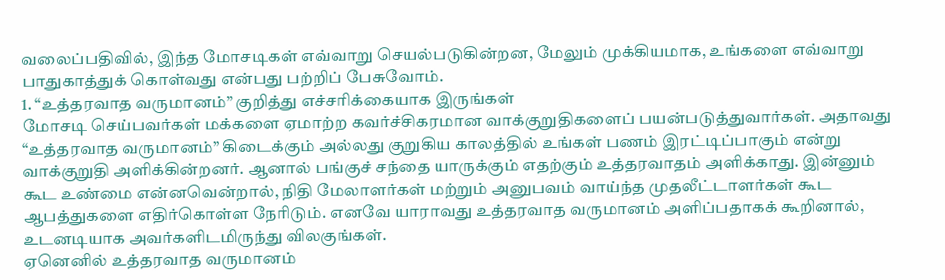வலைப்பதிவில், இந்த மோசடிகள் எவ்வாறு செயல்படுகின்றன, மேலும் முக்கியமாக, உங்களை எவ்வாறு பாதுகாத்துக் கொள்வது என்பது பற்றிப் பேசுவோம்.
1. “உத்தரவாத வருமானம்” குறித்து எச்சரிக்கையாக இருங்கள்
மோசடி செய்பவர்கள் மக்களை ஏமாற்ற கவர்ச்சிகரமான வாக்குறுதிகளைப் பயன்படுத்துவார்கள். அதாவது “உத்தரவாத வருமானம்” கிடைக்கும் அல்லது குறுகிய காலத்தில் உங்கள் பணம் இரட்டிப்பாகும் என்று வாக்குறுதி அளிக்கின்றனர். ஆனால் பங்குச் சந்தை யாருக்கும் எதற்கும் உத்தரவாதம் அளிக்காது. இன்னும் கூட உண்மை என்னவென்றால், நிதி மேலாளர்கள் மற்றும் அனுபவம் வாய்ந்த முதலீட்டாளர்கள் கூட ஆபத்துகளை எதிர்கொள்ள நேரிடும். எனவே யாராவது உத்தரவாத வருமானம் அளிப்பதாகக் கூறினால், உடனடியாக அவர்களிடமிருந்து விலகுங்கள்.
ஏனெனில் உத்தரவாத வருமானம்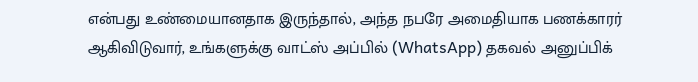என்பது உண்மையானதாக இருந்தால், அந்த நபரே அமைதியாக பணக்காரர் ஆகிவிடுவார், உங்களுக்கு வாட்ஸ் அப்பில் (WhatsApp) தகவல் அனுப்பிக்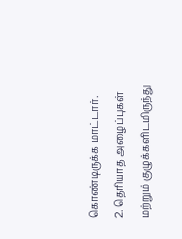கொண்டிருக்க மாட்டார்.
2. தெரியாத அழைப்புகள் மற்றும் குழுக்களிடமிருந்து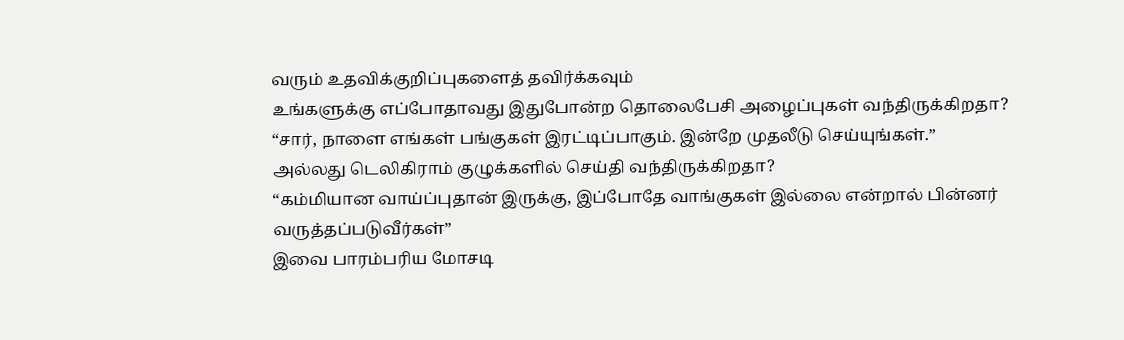வரும் உதவிக்குறிப்புகளைத் தவிர்க்கவும்
உங்களுக்கு எப்போதாவது இதுபோன்ற தொலைபேசி அழைப்புகள் வந்திருக்கிறதா?
“சார், நாளை எங்கள் பங்குகள் இரட்டிப்பாகும். இன்றே முதலீடு செய்யுங்கள்.”
அல்லது டெலிகிராம் குழுக்களில் செய்தி வந்திருக்கிறதா?
“கம்மியான வாய்ப்புதான் இருக்கு, இப்போதே வாங்குகள் இல்லை என்றால் பின்னர் வருத்தப்படுவீர்கள்”
இவை பாரம்பரிய மோசடி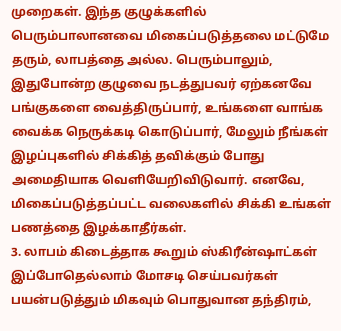முறைகள். இந்த குழுக்களில் பெரும்பாலானவை மிகைப்படுத்தலை மட்டுமே தரும், லாபத்தை அல்ல. பெரும்பாலும், இதுபோன்ற குழுவை நடத்துபவர் ஏற்கனவே பங்குகளை வைத்திருப்பார், உங்களை வாங்க வைக்க நெருக்கடி கொடுப்பார், மேலும் நீங்கள் இழப்புகளில் சிக்கித் தவிக்கும் போது அமைதியாக வெளியேறிவிடுவார். எனவே, மிகைப்படுத்தப்பட்ட வலைகளில் சிக்கி உங்கள் பணத்தை இழக்காதீர்கள்.
3. லாபம் கிடைத்தாக கூறும் ஸ்கிரீன்ஷாட்கள்
இப்போதெல்லாம் மோசடி செய்பவர்கள் பயன்படுத்தும் மிகவும் பொதுவான தந்திரம்,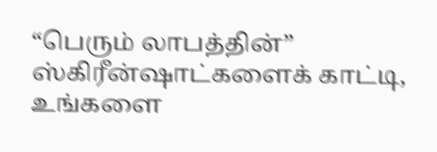“பெரும் லாபத்தின்” ஸ்கிரீன்ஷாட்களைக் காட்டி, உங்களை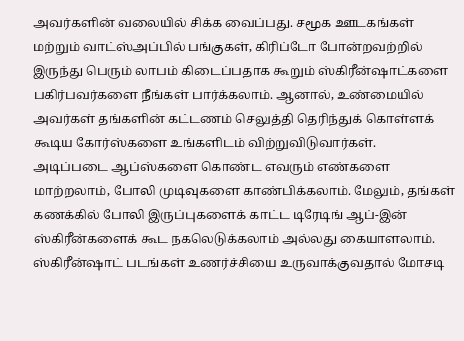அவர்களின் வலையில் சிக்க வைப்பது. சமூக ஊடகங்கள் மற்றும் வாட்ஸ்அப்பில் பங்குகள், கிரிப்டோ போன்றவற்றில் இருந்து பெரும் லாபம் கிடைப்பதாக கூறும் ஸ்கிரீன்ஷாட்களை பகிர்பவர்களை நீங்கள் பார்க்கலாம். ஆனால், உண்மையில் அவர்கள் தங்களின் கட்டணம் செலுத்தி தெரிந்துக் கொள்ளக் கூடிய கோர்ஸ்களை உங்களிடம் விற்றுவிடுவார்கள்.
அடிப்படை ஆப்ஸ்களை கொண்ட எவரும் எண்களை மாற்றலாம், போலி முடிவுகளை காண்பிக்கலாம். மேலும், தங்கள் கணக்கில் போலி இருப்புகளைக் காட்ட டிரேடிங் ஆப்-இன் ஸ்கிரீன்களைக் கூட நகலெடுக்கலாம் அல்லது கையாளலாம்.
ஸ்கிரீன்ஷாட் படங்கள் உணர்ச்சியை உருவாக்குவதால் மோசடி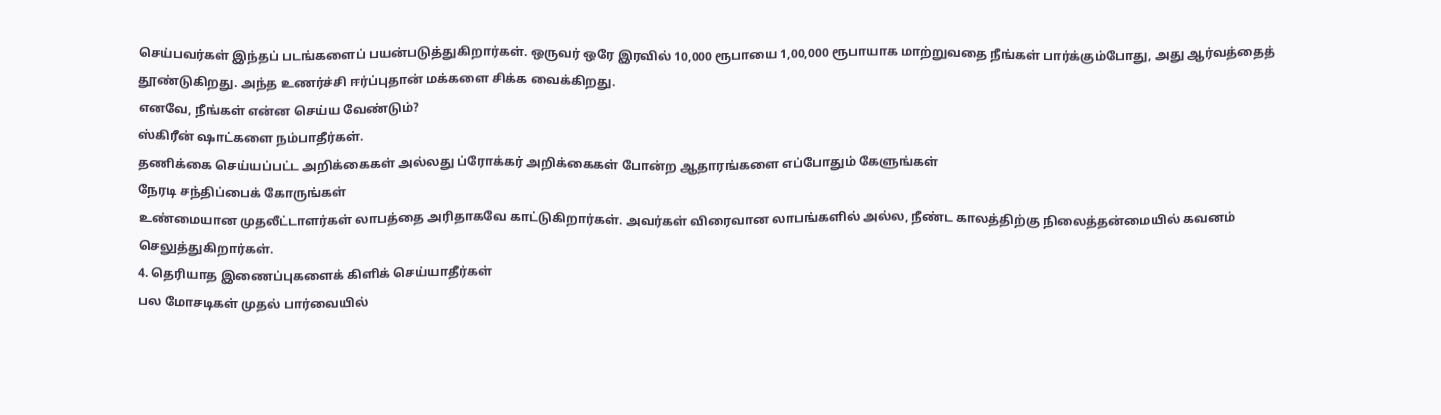செய்பவர்கள் இந்தப் படங்களைப் பயன்படுத்துகிறார்கள். ஒருவர் ஒரே இரவில் 10,000 ரூபாயை 1,00,000 ரூபாயாக மாற்றுவதை நீங்கள் பார்க்கும்போது, அது ஆர்வத்தைத் தூண்டுகிறது. அந்த உணர்ச்சி ஈர்ப்புதான் மக்களை சிக்க வைக்கிறது.
எனவே, நீங்கள் என்ன செய்ய வேண்டும்?
ஸ்கிரீன் ஷாட்களை நம்பாதீர்கள்.
தணிக்கை செய்யப்பட்ட அறிக்கைகள் அல்லது ப்ரோக்கர் அறிக்கைகள் போன்ற ஆதாரங்களை எப்போதும் கேளுங்கள்
நேரடி சந்திப்பைக் கோருங்கள்
உண்மையான முதலீட்டாளர்கள் லாபத்தை அரிதாகவே காட்டுகிறார்கள். அவர்கள் விரைவான லாபங்களில் அல்ல, நீண்ட காலத்திற்கு நிலைத்தன்மையில் கவனம் செலுத்துகிறார்கள்.
4. தெரியாத இணைப்புகளைக் கிளிக் செய்யாதீர்கள்
பல மோசடிகள் முதல் பார்வையில்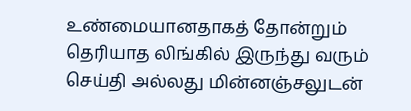உண்மையானதாகத் தோன்றும் தெரியாத லிங்கில் இருந்து வரும் செய்தி அல்லது மின்னஞ்சலுடன்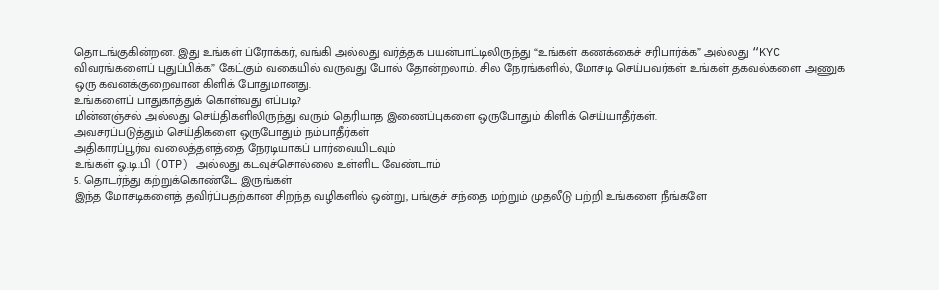தொடங்குகின்றன. இது உங்கள் ப்ரோக்கர், வங்கி அல்லது வர்த்தக பயன்பாட்டிலிருந்து “உங்கள் கணக்கைச் சரிபார்க்க” அல்லது “KYC விவரங்களைப் புதுப்பிக்க” கேட்கும் வகையில் வருவது போல் தோன்றலாம். சில நேரங்களில், மோசடி செய்பவர்கள் உங்கள் தகவல்களை அணுக ஒரு கவனக்குறைவான கிளிக் போதுமானது.
உங்களைப் பாதுகாத்துக் கொள்வது எப்படி?
மின்னஞ்சல் அல்லது செய்திகளிலிருந்து வரும் தெரியாத இணைப்புகளை ஒருபோதும் கிளிக் செய்யாதீர்கள்.
அவசரப்படுத்தும் செய்திகளை ஒருபோதும் நம்பாதீர்கள்
அதிகாரப்பூர்வ வலைத்தளத்தை நேரடியாகப் பார்வையிடவும்
உங்கள் ஓ.டி.பி (OTP) அல்லது கடவுச்சொல்லை உள்ளிட வேண்டாம்
5. தொடர்ந்து கற்றுக்கொண்டே இருங்கள்
இந்த மோசடிகளைத் தவிர்ப்பதற்கான சிறந்த வழிகளில் ஒன்று, பங்குச் சந்தை மற்றும் முதலீடு பற்றி உங்களை நீங்களே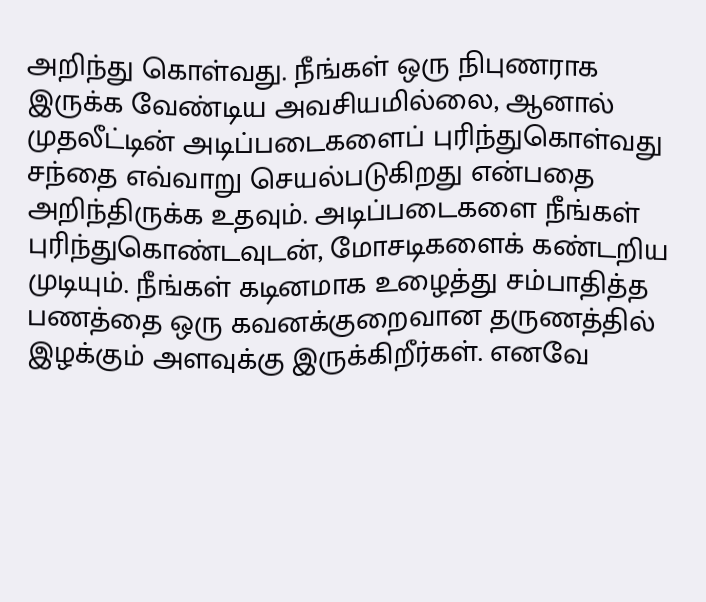அறிந்து கொள்வது. நீங்கள் ஒரு நிபுணராக இருக்க வேண்டிய அவசியமில்லை, ஆனால் முதலீட்டின் அடிப்படைகளைப் புரிந்துகொள்வது சந்தை எவ்வாறு செயல்படுகிறது என்பதை அறிந்திருக்க உதவும். அடிப்படைகளை நீங்கள் புரிந்துகொண்டவுடன், மோசடிகளைக் கண்டறிய முடியும். நீங்கள் கடினமாக உழைத்து சம்பாதித்த பணத்தை ஒரு கவனக்குறைவான தருணத்தில் இழக்கும் அளவுக்கு இருக்கிறீர்கள். எனவே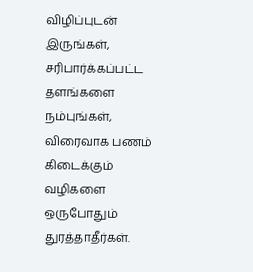விழிப்புடன் இருங்கள், சரிபார்க்கப்பட்ட தளங்களை நம்புங்கள், விரைவாக பணம் கிடைக்கும் வழிகளை ஒருபோதும் துரத்தாதீர்கள்.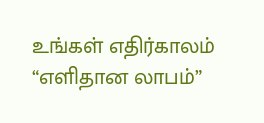உங்கள் எதிர்காலம் “எளிதான லாபம்”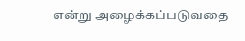என்று அழைக்கப்படுவதை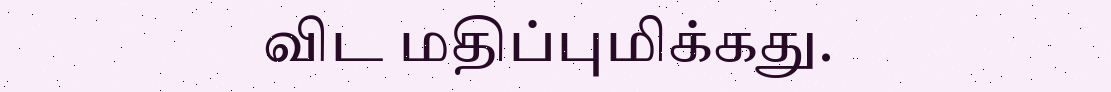விட மதிப்புமிக்கது.